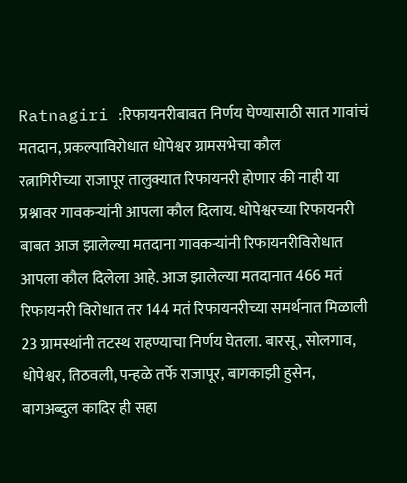Ratnagiri :रिफायनरीबाबत निर्णय घेण्यासाठी सात गावांचं मतदान, प्रकल्पाविरोधात धोपेश्वर ग्रामसभेचा कौल
रत्नागिरीच्या राजापूर तालुक्यात रिफायनरी होणार की नाही या प्रश्नावर गावकऱ्यांनी आपला कौल दिलाय. धोपेश्वरच्या रिफायनरी बाबत आज झालेल्या मतदाना गावकऱ्यांनी रिफायनरीविरोधात आपला कौल दिलेला आहे. आज झालेल्या मतदानात 466 मतं रिफायनरी विरोधात तर 144 मतं रिफायनरीच्या समर्थनात मिळाली 23 ग्रामस्थांनी तटस्थ राहण्याचा निर्णय घेतला. बारसू, सोलगाव, धोपेश्वर, तिठवली, पन्हळे तर्फे राजापूर, बागकाझी हुसेन, बागअब्दुल कादिर ही सहा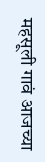महसूली गावं आजच्या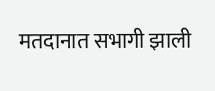मतदानात सभागी झाली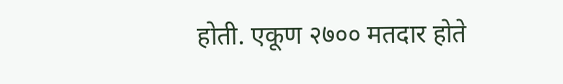होती. एकूण २७०० मतदार होते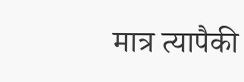मात्र त्यापैकी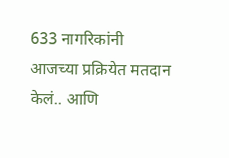633 नागरिकांनी आजच्या प्रक्रियेत मतदान केलं.. आणि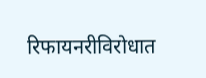रिफायनरीविरोधात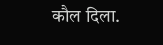कौल दिला.